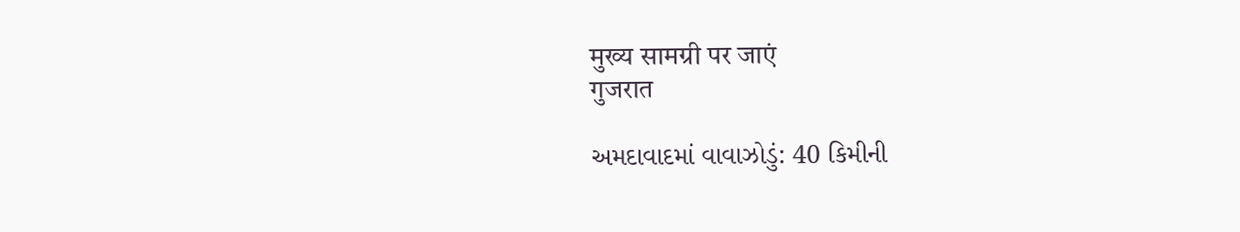मुख्य सामग्री पर जाएं
गुजरात

અમદાવાદમાં વાવાઝોડું: 40 કિમીની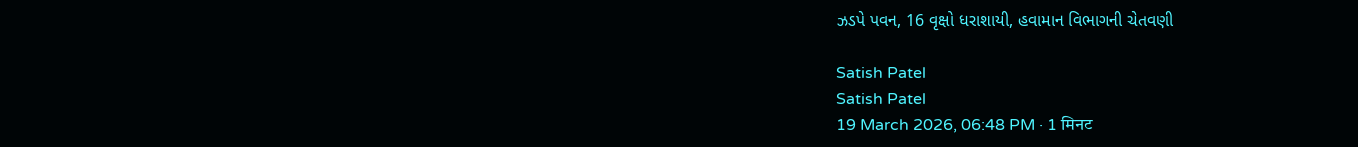ઝડપે પવન, 16 વૃક્ષો ધરાશાયી, હવામાન વિભાગની ચેતવણી

Satish Patel
Satish Patel
19 March 2026, 06:48 PM · 1 मिनट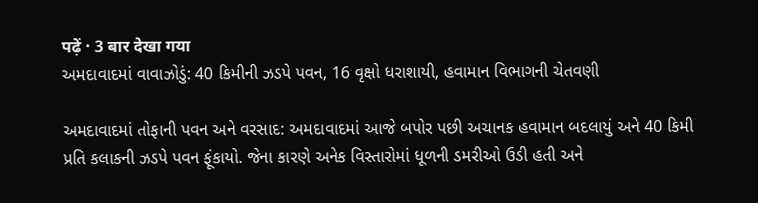पढ़ें · 3 बार देखा गया
અમદાવાદમાં વાવાઝોડું: 40 કિમીની ઝડપે પવન, 16 વૃક્ષો ધરાશાયી, હવામાન વિભાગની ચેતવણી

અમદાવાદમાં તોફાની પવન અને વરસાદ: અમદાવાદમાં આજે બપોર પછી અચાનક હવામાન બદલાયું અને 40 કિમી પ્રતિ કલાકની ઝડપે પવન ફૂંકાયો. જેના કારણે અનેક વિસ્તારોમાં ધૂળની ડમરીઓ ઉડી હતી અને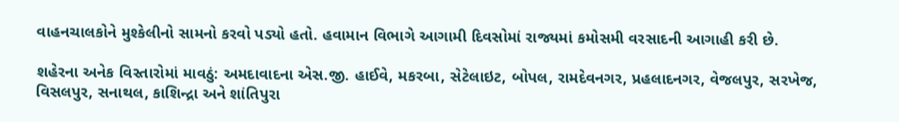વાહનચાલકોને મુશ્કેલીનો સામનો કરવો પડ્યો હતો. હવામાન વિભાગે આગામી દિવસોમાં રાજ્યમાં કમોસમી વરસાદની આગાહી કરી છે.

શહેરના અનેક વિસ્તારોમાં માવઠું: અમદાવાદના એસ.જી. હાઈવે, મકરબા, સેટેલાઇટ, બોપલ, રામદેવનગર, પ્રહલાદનગર, વેજલપુર, સરખેજ, વિસલપુર, સનાથલ, કાશિન્દ્રા અને શાંતિપુરા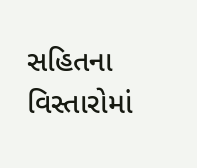સહિતના વિસ્તારોમાં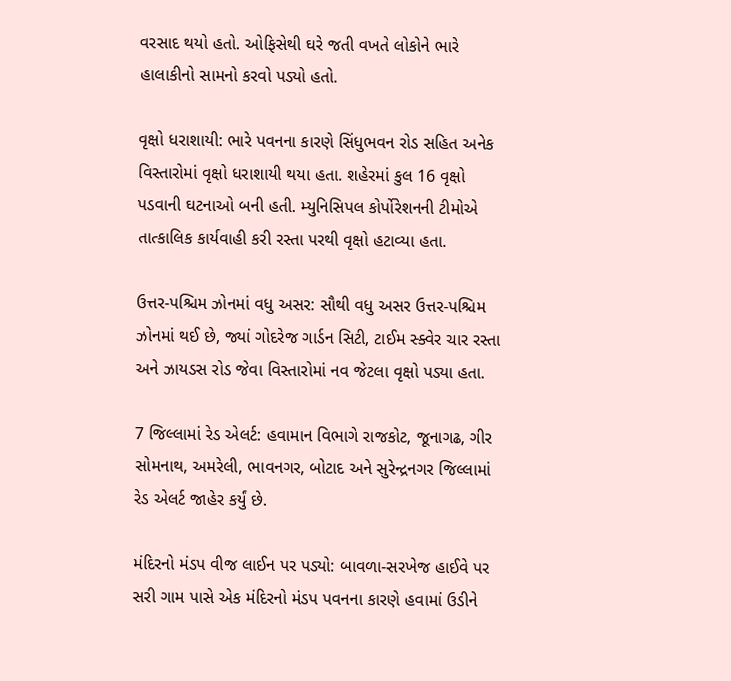વરસાદ થયો હતો. ઓફિસેથી ઘરે જતી વખતે લોકોને ભારે હાલાકીનો સામનો કરવો પડ્યો હતો.

વૃક્ષો ધરાશાયી: ભારે પવનના કારણે સિંધુભવન રોડ સહિત અનેક વિસ્તારોમાં વૃક્ષો ધરાશાયી થયા હતા. શહેરમાં કુલ 16 વૃક્ષો પડવાની ઘટનાઓ બની હતી. મ્યુનિસિપલ કોર્પોરેશનની ટીમોએ તાત્કાલિક કાર્યવાહી કરી રસ્તા પરથી વૃક્ષો હટાવ્યા હતા.

ઉત્તર-પશ્ચિમ ઝોનમાં વધુ અસર: સૌથી વધુ અસર ઉત્તર-પશ્ચિમ ઝોનમાં થઈ છે, જ્યાં ગોદરેજ ગાર્ડન સિટી, ટાઈમ સ્ક્વેર ચાર રસ્તા અને ઝાયડસ રોડ જેવા વિસ્તારોમાં નવ જેટલા વૃક્ષો પડ્યા હતા.

7 જિલ્લામાં રેડ એલર્ટ: હવામાન વિભાગે રાજકોટ, જૂનાગઢ, ગીર સોમનાથ, અમરેલી, ભાવનગર, બોટાદ અને સુરેન્દ્રનગર જિલ્લામાં રેડ એલર્ટ જાહેર કર્યું છે.

મંદિરનો મંડપ વીજ લાઈન પર પડ્યો: બાવળા-સરખેજ હાઈવે પર સરી ગામ પાસે એક મંદિરનો મંડપ પવનના કારણે હવામાં ઉડીને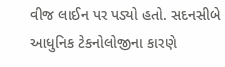વીજ લાઈન પર પડ્યો હતો. સદનસીબે આધુનિક ટેકનોલોજીના કારણે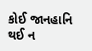કોઈ જાનહાનિ થઈ ન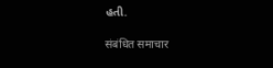હતી.

संबंधित समाचार